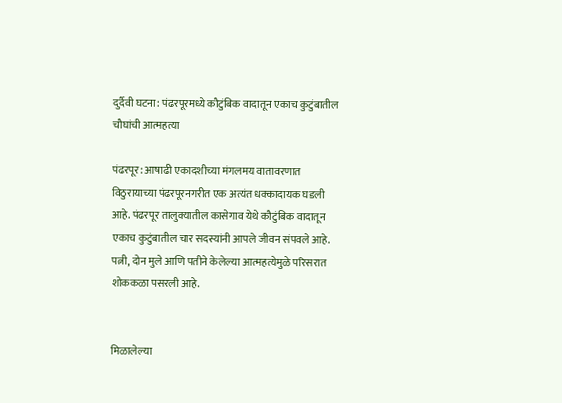दुर्दैवी घटना: पंढरपूरमध्ये कौटुंबिक वादातून एकाच कुटुंबातील चौघांची आत्महत्या

पंढरपूर: आषाढी एकादशीच्या मंगलमय वातावरणात विठुरायाच्या पंढरपूरनगरीत एक अत्यंत धक्कादायक घडली आहे. पंढरपूर तालुक्यातील कासेगाव येथे कौटुंबिक वादातून एकाच कुटुंबातील चार सदस्यांनी आपले जीवन संपवले आहे. पत्नी, दोन मुले आणि पतीने केलेल्या आत्महत्येमुळे परिसरात शोककळा पसरली आहे.


मिळालेल्या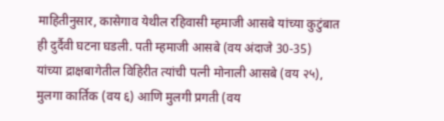माहितीनुसार, कासेगाव येथील रहिवासी म्हमाजी आसबे यांच्या कुटुंबात ही दुर्दैवी घटना घडली. पती म्हमाजी आसबे (वय अंदाजे 30-35) यांच्या द्राक्षबागेतील विहिरीत त्यांची पत्नी मोनाली आसबे (वय २५), मुलगा कार्तिक (वय ६) आणि मुलगी प्रगती (वय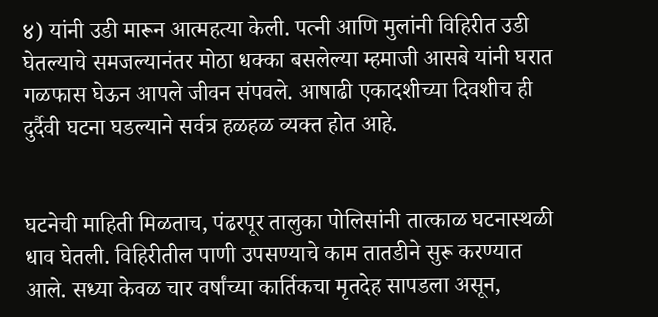४) यांनी उडी मारून आत्महत्या केली. पत्नी आणि मुलांनी विहिरीत उडी घेतल्याचे समजल्यानंतर मोठा धक्का बसलेल्या म्हमाजी आसबे यांनी घरात गळफास घेऊन आपले जीवन संपवले. आषाढी एकादशीच्या दिवशीच ही दुर्दैवी घटना घडल्याने सर्वत्र हळहळ व्यक्त होत आहे.


घटनेची माहिती मिळताच, पंढरपूर तालुका पोलिसांनी तात्काळ घटनास्थळी धाव घेतली. विहिरीतील पाणी उपसण्याचे काम तातडीने सुरू करण्यात आले. सध्या केवळ चार वर्षांच्या कार्तिकचा मृतदेह सापडला असून,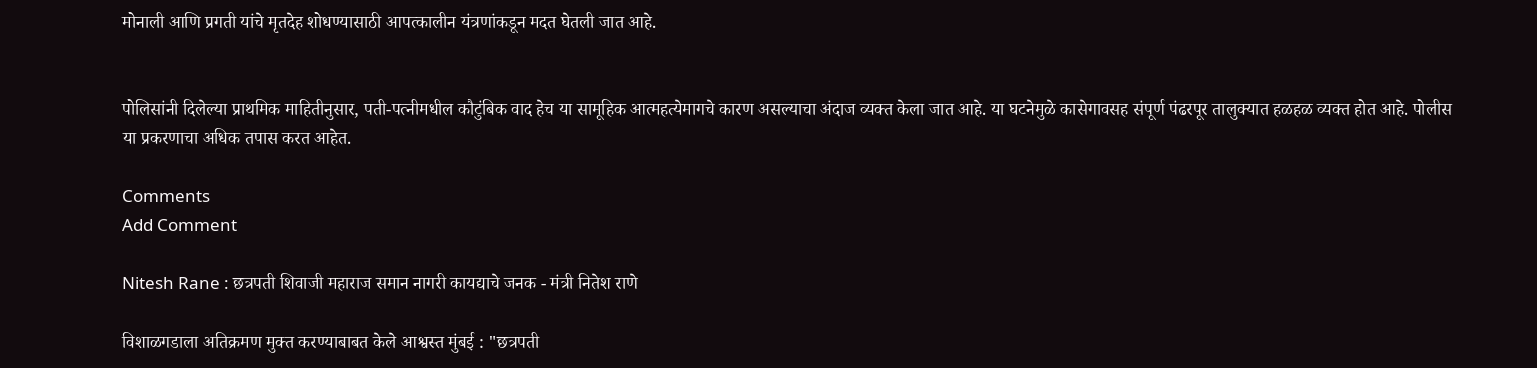मोनाली आणि प्रगती यांचे मृतदेह शोधण्यासाठी आपत्कालीन यंत्रणांकडून मदत घेतली जात आहे.


पोलिसांनी दिलेल्या प्राथमिक माहितीनुसार, पती-पत्नीमधील कौटुंबिक वाद हेच या सामूहिक आत्महत्येमागचे कारण असल्याचा अंदाज व्यक्त केला जात आहे. या घटनेमुळे कासेगावसह संपूर्ण पंढरपूर तालुक्यात हळहळ व्यक्त होत आहे. पोलीस या प्रकरणाचा अधिक तपास करत आहेत.

Comments
Add Comment

Nitesh Rane : छत्रपती शिवाजी महाराज समान नागरी कायद्याचे जनक - मंत्री नितेश राणे

विशाळगडाला अतिक्रमण मुक्त करण्याबाबत केले आश्वस्त मुंबई : "छत्रपती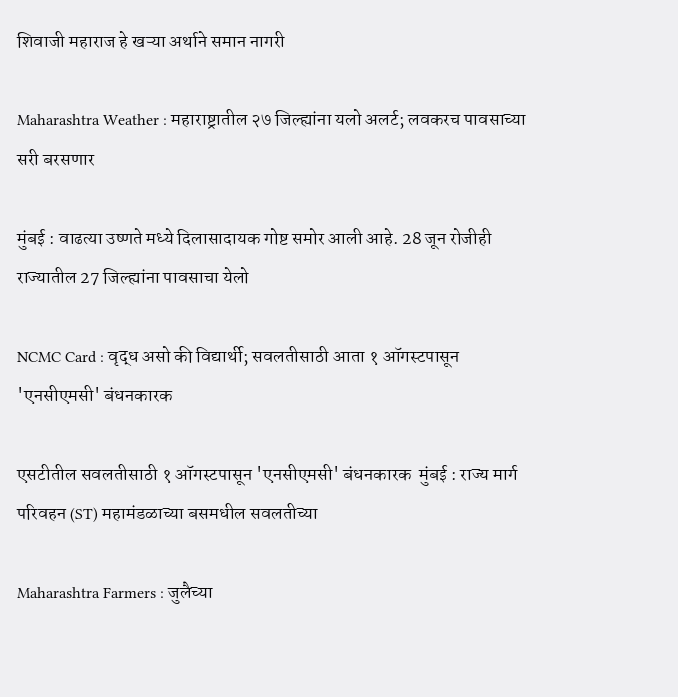शिवाजी महाराज हे खऱ्या अर्थाने समान नागरी

Maharashtra Weather : महाराष्ट्रातील २७ जिल्ह्यांना यलो अलर्ट; लवकरच पावसाच्या सरी बरसणार

मुंबई : वाढत्या उष्णते मध्ये दिलासादायक गोष्ट समोर आली आहे. 28 जून रोजीही राज्यातील 27 जिल्ह्यांना पावसाचा येलो

NCMC Card : वृद्ध असो की विद्यार्थी; सवलतीसाठी आता १ ऑगस्टपासून 'एनसीएमसी' बंधनकारक

एसटीतील सवलतीसाठी १ ऑगस्टपासून 'एनसीएमसी' बंधनकारक  मुंबई : राज्य मार्ग परिवहन (ST) महामंडळाच्या बसमधील सवलतीच्या

Maharashtra Farmers : जुलैच्या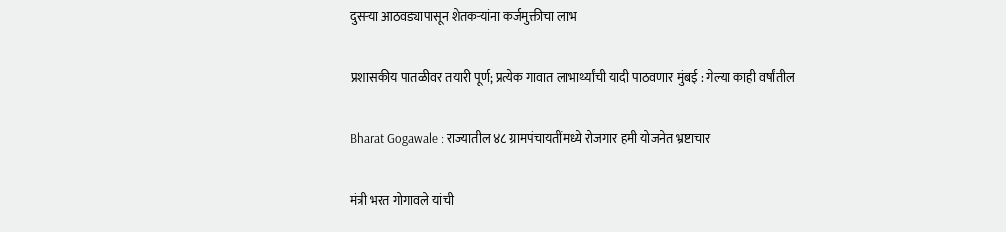दुसऱ्या आठवड्यापासून शेतकऱ्यांना कर्जमुक्तीचा लाभ

प्रशासकीय पातळीवर तयारी पूर्ण; प्रत्येक गावात लाभार्थ्यांची यादी पाठवणार मुंबई : गेल्या काही वर्षांतील

Bharat Gogawale : राज्यातील ४८ ग्रामपंचायतींमध्ये रोजगार हमी योजनेत भ्रष्टाचार

मंत्री भरत गोगावले यांची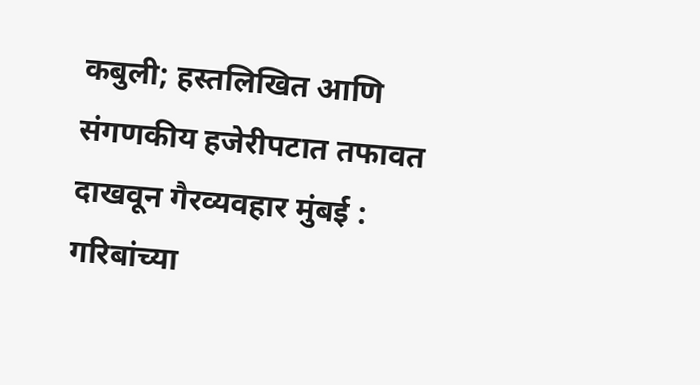कबुली; हस्तलिखित आणि संगणकीय हजेरीपटात तफावत दाखवून गैरव्यवहार मुंबई : गरिबांच्या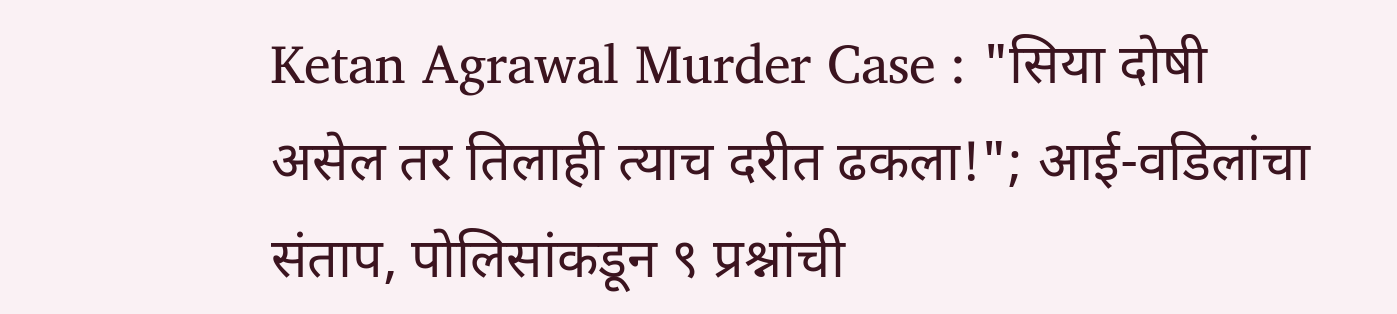Ketan Agrawal Murder Case : "सिया दोषी असेल तर तिलाही त्याच दरीत ढकला!"; आई-वडिलांचा संताप, पोलिसांकडून ९ प्रश्नांची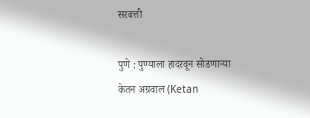सरबत्ती

पुणे : पुण्याला हादरवून सोडणाऱ्या केतन अग्रवाल (Ketan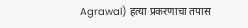Agrawal) हत्या प्रकरणाचा तपास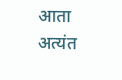आता अत्यंत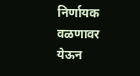निर्णायक वळणावर येऊन